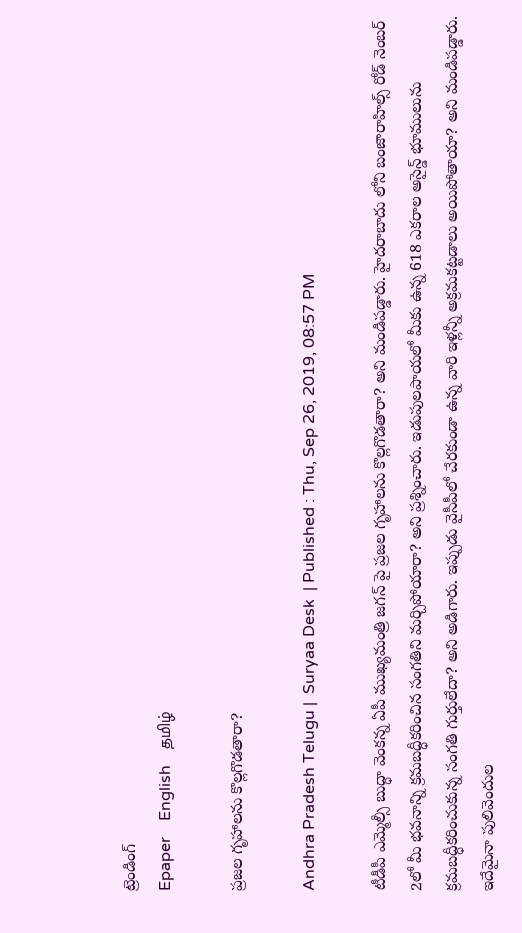ట్రెండింగ్
Epaper    English    தமிழ்

ప్రజల గృహాలను కొల్లగొడతారా?

Andhra Pradesh Telugu |  Suryaa Desk  | Published : Thu, Sep 26, 2019, 08:57 PM

టీడీపీ ఎమ్మెల్సీ బుద్ధా వెంకన్న ఏపీ ముఖ్యమంత్రి జగన్ పై ప్రజల గృహాలను కొల్లగొడతారా? అని మండిపడ్డారు. హైదరాబాదు లోని బంజారాహిల్స్ రోడ్ నెంబర్ 2లో మీ భవనాన్ని క్రమబద్ధీకరించిన సంగతిని మర్చిపోయారా? అని ప్రశ్నించారు. ఇడుపులపాయలో మీకు ఉన్న 618 ఎకరాల అసైన్డ్ భూములును క్రమబద్ధీకరించుకున్న సంగతి గుర్తులేదా? అని అడిగారు. ఇప్పుడు వైసీపీలో చేరకుండా ఉన్న వారి ఇళ్లన్నీ అక్రమకట్టడాలు అయిపోతాయా? అని మండిపడ్డారు. ఇదేమైనా పులివెందుల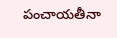పంచాయతీనా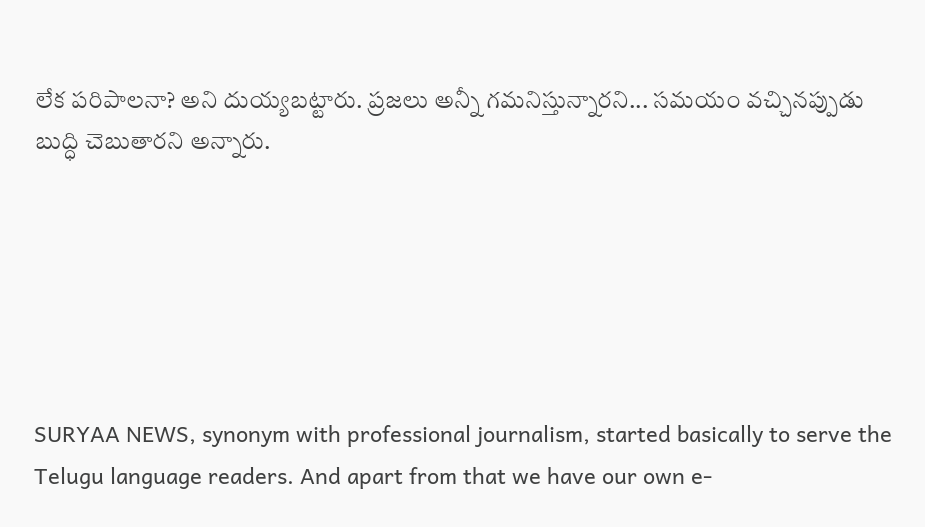లేక పరిపాలనా? అని దుయ్యబట్టారు. ప్రజలు అన్నీ గమనిస్తున్నారని... సమయం వచ్చినప్పుడు బుద్ధి చెబుతారని అన్నారు.






SURYAA NEWS, synonym with professional journalism, started basically to serve the Telugu language readers. And apart from that we have our own e-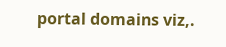portal domains viz,.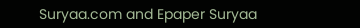Suryaa.com and Epaper Suryaa